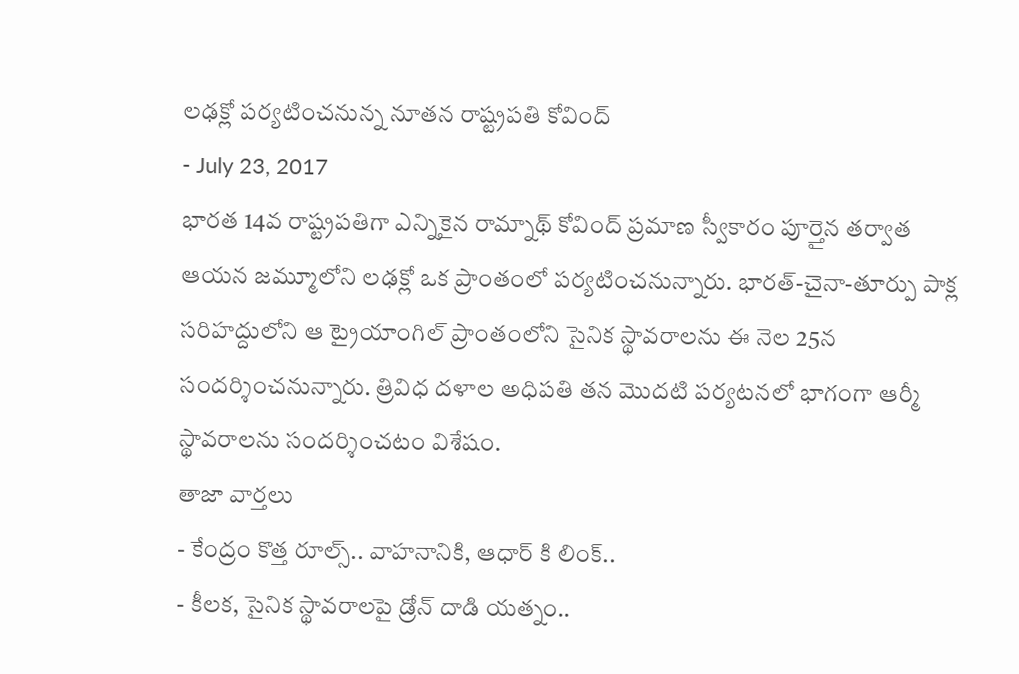లఢక్లో పర్యటించనున్న నూతన రాష్ట్రపతి కోవింద్
- July 23, 2017
భారత 14వ రాష్ట్రపతిగా ఎన్నికైన రామ్నాథ్ కోవింద్ ప్రమాణ స్వీకారం పూర్తైన తర్వాత ఆయన జమ్మూలోని లఢక్లో ఒక ప్రాంతంలో పర్యటించనున్నారు. భారత్-చైనా-తూర్పు పాక్ల సరిహద్దులోని ఆ ట్రైయాంగిల్ ప్రాంతంలోని సైనిక స్థావరాలను ఈ నెల 25న సందర్శించనున్నారు. త్రివిధ దళాల అధిపతి తన మొదటి పర్యటనలో భాగంగా ఆర్మీ స్థావరాలను సందర్శించటం విశేషం.
తాజా వార్తలు
- కేంద్రం కొత్త రూల్స్.. వాహనానికి, ఆధార్ కి లింక్..
- కీలక, సైనిక స్థావరాలపై డ్రోన్ దాడి యత్నం..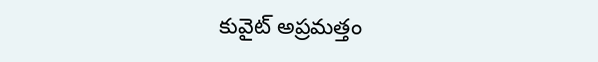కువైట్ అప్రమత్తం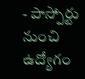- పాస్పోర్టు నుంచి ఉద్యోగం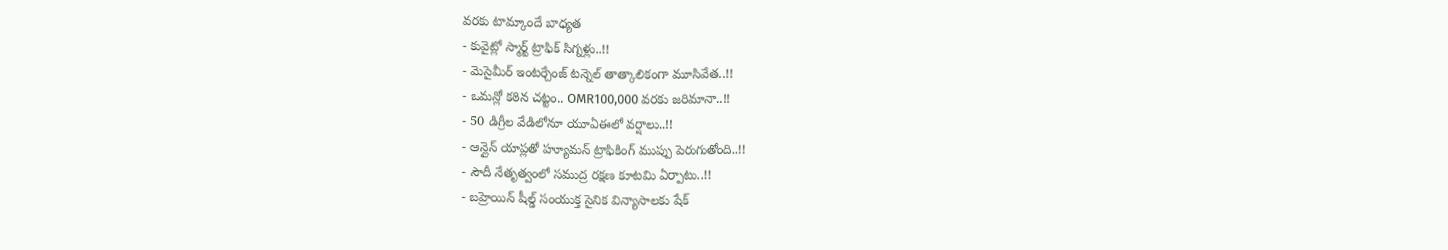వరకు టామ్కాందే బాధ్యత
- కువైట్లో స్మార్ట్ ట్రాఫిక్ సిగ్నళ్లు..!!
- మెసైమీర్ ఇంటర్చేంజ్ టన్నెల్ తాత్కాలికంగా మూసివేత..!!
- ఒమన్లో కఠిన చట్టం.. OMR100,000 వరకు జరిమానా..!!
- 50 డిగ్రీల వేడిలోనూ యూఏఈలో వర్షాలు..!!
- ఆన్లైన్ యాప్లతో హ్యూమన్ ట్రాఫికింగ్ ముప్పు పెరుగుతోంది..!!
- సౌదీ నేతృత్వంలో సముద్ర రక్షణ కూటమి ఏర్పాటు..!!
- బహ్రెయిన్ షీల్డ్ సంయుక్త సైనిక విన్యాసాలకు షేక్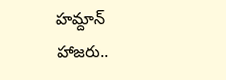హమ్దాన్ హాజరు..